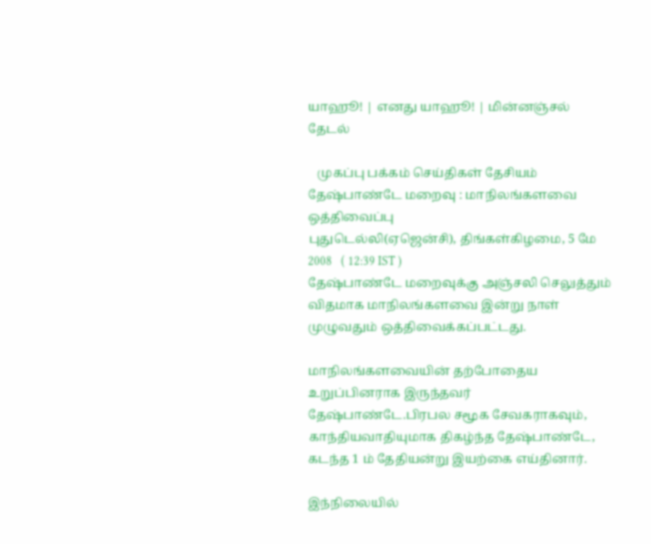யாஹூ! | எனது யாஹூ! | மின்னஞ்சல்
தேடல்

   முகப்பு பக்கம் செய்திகள் தேசியம்
தேஷ்பாண்டே மறைவு : மாநிலங்களவை ஒத்திவைப்பு
புதுடெல்லி(ஏஜென்சி), திங்கள்கிழமை, 5 மே 2008   ( 12:39 IST )
தேஷ்பாண்டே மறைவுக்கு அஞ்சலி செலுத்தும் விதமாக மாநிலங்களவை இன்று நாள் முழுவதும் ஒத்திவைக்கப்பட்டது.

மாநிலங்களவையின் தற்போதைய உறுப்பினராக இருந்தவர் தேஷ்பாண்டே.பிரபல சமூக சேவகராகவும், காந்தியவாதியுமாக திகழ்ந்த தேஷ்பாண்டே, கடந்த 1 ம் தேதியன்று இயற்கை எய்தினார்.

இந்நிலையில்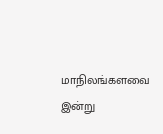மாநிலங்களவை இன்று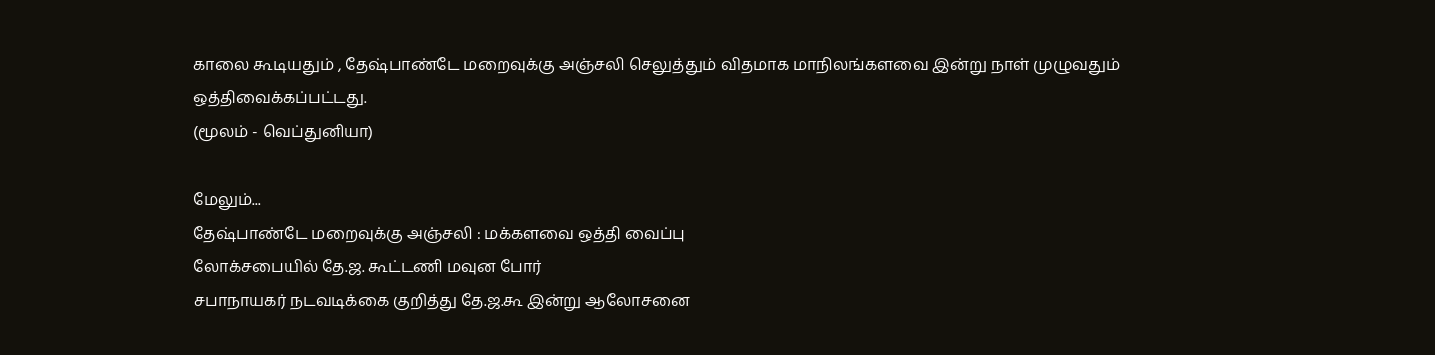காலை கூடியதும் , தேஷ்பாண்டே மறைவுக்கு அஞ்சலி செலுத்தும் விதமாக மாநிலங்களவை இன்று நாள் முழுவதும் ஒத்திவைக்கப்பட்டது.
(மூலம் - வெப்துனியா)

மேலும்...
தேஷ்பாண்டே மறைவுக்கு அஞ்சலி : மக்களவை ஒத்தி வைப்பு
லோக்சபையில் தே.ஜ. கூட்டணி மவுன போர்
சபாநாயகர் நடவடிக்கை குறித்து தே.ஜ.கூ இன்று ஆலோசனை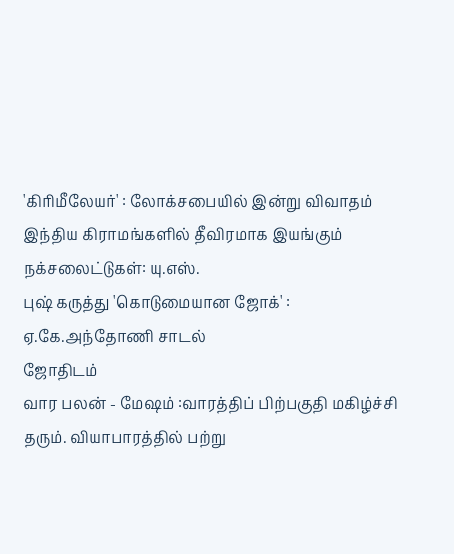'கிரிமீலேயர்' : லோக்சபையில் இன்று விவாதம்
இந்திய கிராம‌ங்களில் தீவிரமாக இயங்கும் ந‌க்சலை‌ட்டுகள்: யு.எஸ்.
புஷ் கருத்து 'கொடுமையான ஜோக்' : ஏ.கே.அந்தோணி சாடல்
ஜோதிடம்
வார பலன் - மேஷம் :வாரத்திப் பிற்பகுதி மகிழ்ச்சி தரும். வியாபாரத்தில் பற்று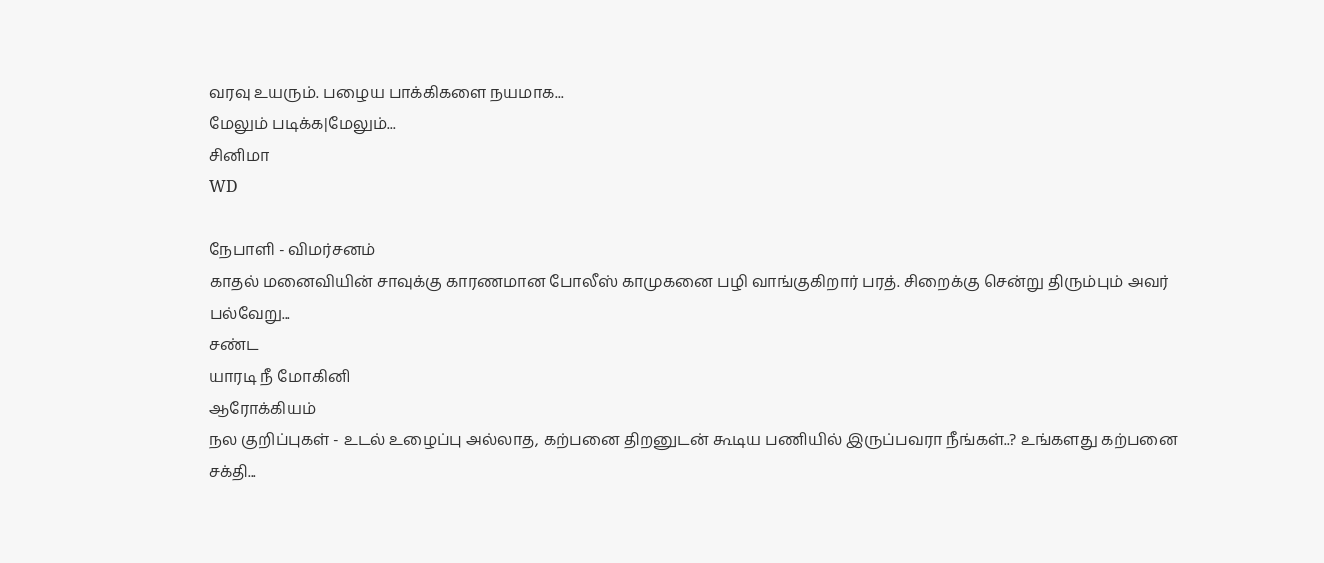வரவு உயரும். பழைய பாக்கிகளை நயமாக...
மேலும் படிக்க|மேலும்...
சினிமா
WD

நேபாளி - விமர்சனம்
காதல் மனைவியின் சாவுக்கு காரணமான போலீஸ் காமுகனை பழி வாங்குகிறார் பரத். சிறைக்கு சென்று திரும்பும் அவர் பல்வேறு...
சண்ட
யாரடி ‌நீ மோ‌கி‌னி
ஆரோக்கியம்
நல குறிப்புகள் - உடல் உழைப்பு அல்லாத, கற்பனை திறனுடன் கூடிய பணியில் இருப்பவரா நீங்கள்..? உங்களது கற்பனை சக்தி...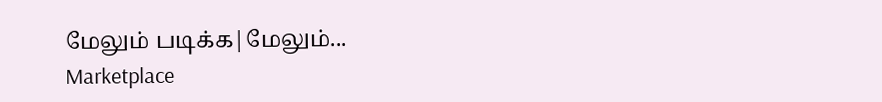மேலும் படிக்க|மேலும்...
Marketplace